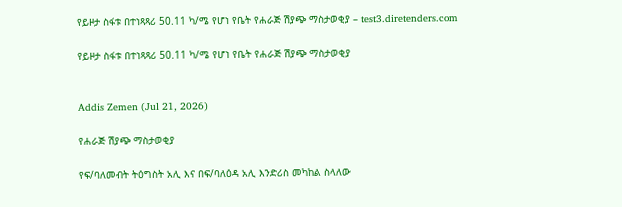የይዞታ ስፋቱ በተነጻጻሪ 50.11 ካ/ሜ የሆነ የቤት የሐራጅ ሽያጭ ማስታወቂያ – test3.diretenders.com

የይዞታ ስፋቱ በተነጻጻሪ 50.11 ካ/ሜ የሆነ የቤት የሐራጅ ሽያጭ ማስታወቂያ


Addis Zemen (Jul 21, 2026)

የሐራጅ ሽያጭ ማስታወቂያ

የፍ/ባለመብት ትዕግስት አሊ እና በፍ/ባለዕዳ አሊ እንድሪስ መካከል ስላለው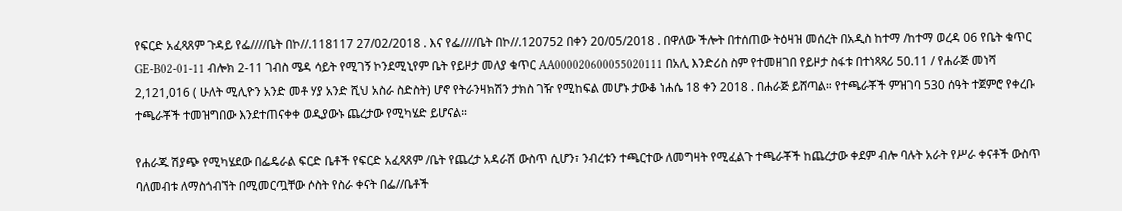የፍርድ አፈጻጸም ጉዳይ የፌ////ቤት በኮ//.118117 27/02/2018 . እና የፌ////ቤት በኮ//.120752 በቀን 20/05/2018 . በዋለው ችሎት በተሰጠው ትዕዛዝ መሰረት በአዲስ ከተማ /ከተማ ወረዳ 06 የቤት ቁጥር GE-B02-01-11 ብሎክ 2-11 ገብስ ሜዳ ሳይት የሚገኝ ኮንደሚኒየም ቤት የይዞታ መለያ ቁጥር AA000020600055020111 በአሊ እንድሪስ ስም የተመዘገበ የይዞታ ስፋቱ በተነጻጻሪ 50.11 / የሐራጅ መነሻ 2,121,016 ( ሁለት ሚሊዮን አንድ መቶ ሃያ አንድ ሺህ አስራ ስድስት) ሆኖ የትራንዛክሽን ታክስ ገዥ የሚከፍል መሆኑ ታውቆ ነሐሴ 18 ቀን 2018 . በሐራጅ ይሸጣል። የተጫራቾች ምዝገባ 530 ሰዓት ተጀምሮ የቀረቡ ተጫራቾች ተመዝግበው እንደተጠናቀቀ ወዲያውኑ ጨረታው የሚካሄድ ይሆናል።

የሐራጁ ሽያጭ የሚካሄደው በፌዴራል ፍርድ ቤቶች የፍርድ አፈጻጸም /ቤት የጨረታ አዳራሽ ውስጥ ሲሆን፣ ንብረቱን ተጫርተው ለመግዛት የሚፈልጉ ተጫራቾች ከጨረታው ቀደም ብሎ ባሉት አራት የሥራ ቀናቶች ውስጥ ባለመብቱ ለማስጎብኘት በሚመርጧቸው ሶስት የስራ ቀናት በፌ//ቤቶች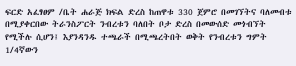ፍርድ አፈፃፀም /ቤት ሐራጅ ክፍል ድረስ ከጠዋቱ 330 ጀምሮ በመገኘትና ባለመብቱ በሚያቀርበው ትራንስፖርት ንብረቱን ባለበት ቦታ ድረስ በመውሰድ መጎብኘት የሚችሉ ሲሆን፤ እያንዳንዱ ተጫራች በሚጫረትበት ወቅት የንብረቱን ግምት 1/4ኛውን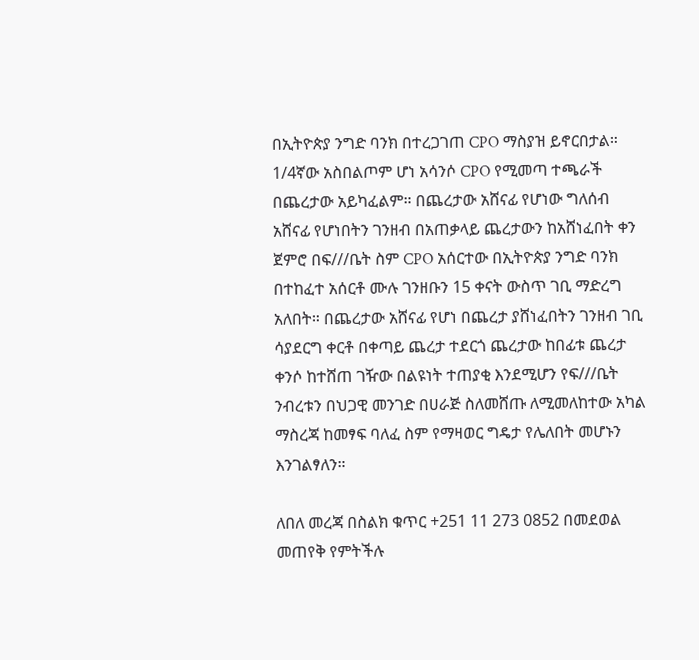በኢትዮጵያ ንግድ ባንክ በተረጋገጠ CPO ማስያዝ ይኖርበታል። 1/4ኛው አስበልጦም ሆነ አሳንሶ CPO የሚመጣ ተጫራች በጨረታው አይካፈልም። በጨረታው አሸናፊ የሆነው ግለሰብ አሸናፊ የሆነበትን ገንዘብ በአጠቃላይ ጨረታውን ከአሸነፈበት ቀን ጀምሮ በፍ///ቤት ስም CPO አሰርተው በኢትዮጵያ ንግድ ባንክ በተከፈተ አሰርቶ ሙሉ ገንዘቡን 15 ቀናት ውስጥ ገቢ ማድረግ አለበት። በጨረታው አሸናፊ የሆነ በጨረታ ያሸነፈበትን ገንዘብ ገቢ ሳያደርግ ቀርቶ በቀጣይ ጨረታ ተደርጎ ጨረታው ከበፊቱ ጨረታ ቀንሶ ከተሸጠ ገዥው በልዩነት ተጠያቂ እንደሚሆን የፍ///ቤት ንብረቱን በህጋዊ መንገድ በሀራጅ ስለመሸጡ ለሚመለከተው አካል ማስረጃ ከመፃፍ ባለፈ ስም የማዛወር ግዴታ የሌለበት መሆኑን እንገልፃለን።

ለበለ መረጃ በስልክ ቁጥር +251 11 273 0852 በመደወል መጠየቅ የምትችሉ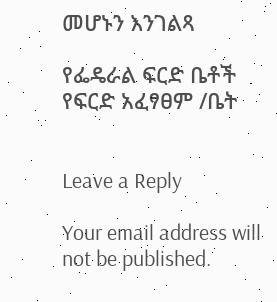መሆኑን እንገልጻ

የፌዴራል ፍርድ ቤቶች የፍርድ አፈፃፀም /ቤት


Leave a Reply

Your email address will not be published.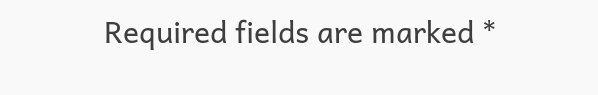Required fields are marked *